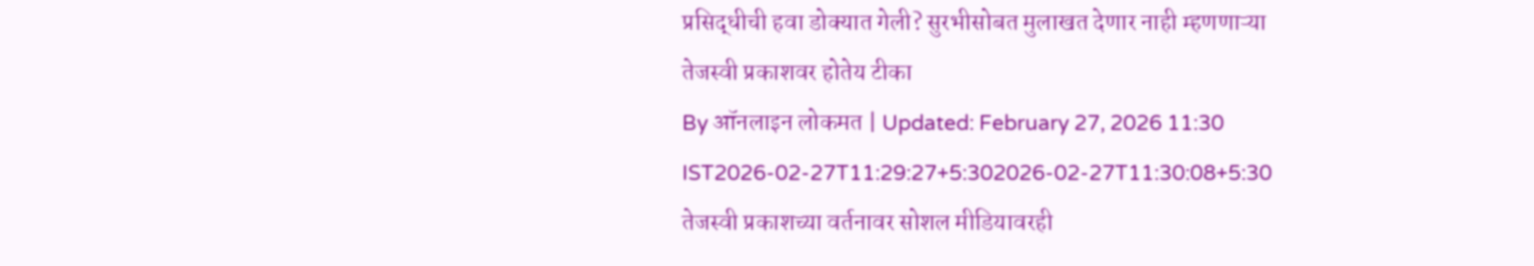प्रसिद्धीची हवा डोक्यात गेली? सुरभीसोबत मुलाखत देणार नाही म्हणणाऱ्या तेजस्वी प्रकाशवर होतेय टीका
By ऑनलाइन लोकमत | Updated: February 27, 2026 11:30 IST2026-02-27T11:29:27+5:302026-02-27T11:30:08+5:30
तेजस्वी प्रकाशच्या वर्तनावर सोशल मीडियावरही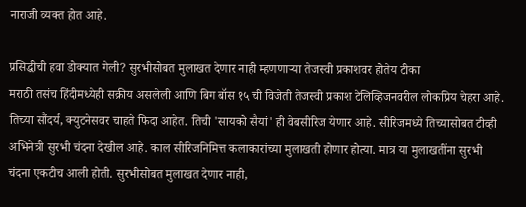नाराजी व्यक्त होत आहे.

प्रसिद्धीची हवा डोक्यात गेली? सुरभीसोबत मुलाखत देणार नाही म्हणणाऱ्या तेजस्वी प्रकाशवर होतेय टीका
मराठी तसंच हिंदीमध्येही सक्रीय असलेली आणि बिग बॉस १५ ची विजेती तेजस्वी प्रकाश टेलिव्हिजनवरील लोकप्रिय चेहरा आहे. तिच्या सौंदर्य, क्युटनेसवर चाहते फिदा आहेत. तिची 'सायको सैयां' ही वेबसीरिज येणार आहे. सीरिजमध्ये तिच्यासोबत टीव्ही अभिनेत्री सुरभी चंदना देखील आहे. काल सीरिजनिमित्त कलाकारांच्या मुलाखती होणार होत्या. मात्र या मुलाखतींना सुरभी चंदना एकटीच आली होती. सुरभीसोबत मुलाखत देणार नाही,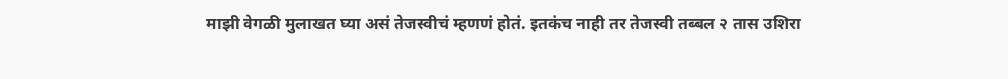माझी वेगळी मुलाखत घ्या असं तेजस्वीचं म्हणणं होतं. इतकंच नाही तर तेजस्वी तब्बल २ तास उशिरा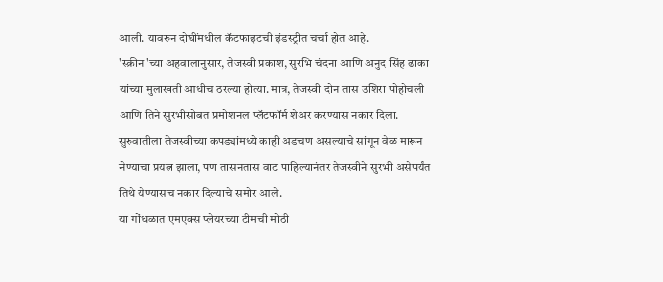आली. यावरुन दोघींमधील कॅटफाइटची इंडस्ट्रीत चर्चा होत आहे.
'स्क्रीन'च्या अहवालानुसार, तेजस्वी प्रकाश, सुरभि चंदना आणि अनुद सिंह ढाका यांच्या मुलाखती आधीच ठरल्या होत्या. मात्र, तेजस्वी दोन तास उशिरा पोहोचली आणि तिने सुरभीसोबत प्रमोशनल प्लॅटफॉर्म शेअर करण्यास नकार दिला. सुरुवातीला तेजस्वीच्या कपड्यांमध्ये काही अडचण असल्याचे सांगून वेळ मारून नेण्याचा प्रयत्न झाला, पण तासनतास वाट पाहिल्यानंतर तेजस्वीने सुरभी असेपर्यंत तिथे येण्यासच नकार दिल्याचे समोर आले.
या गोंधळात एमएक्स प्लेयरच्या टीमची मोठी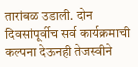तारांबळ उडाली. दोन दिवसांपूर्वीच सर्व कार्यक्रमाची कल्पना देऊनही तेजस्वीने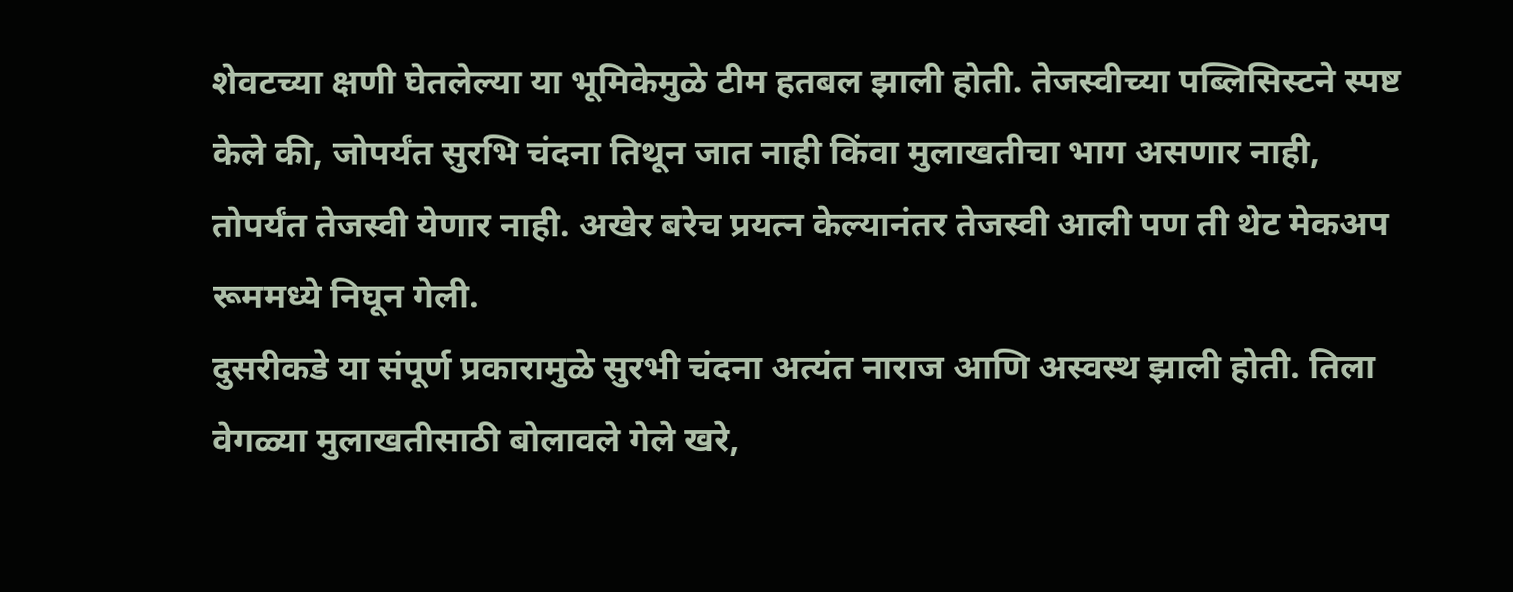शेवटच्या क्षणी घेतलेल्या या भूमिकेमुळे टीम हतबल झाली होती. तेजस्वीच्या पब्लिसिस्टने स्पष्ट केले की, जोपर्यंत सुरभि चंदना तिथून जात नाही किंवा मुलाखतीचा भाग असणार नाही, तोपर्यंत तेजस्वी येणार नाही. अखेर बरेच प्रयत्न केल्यानंतर तेजस्वी आली पण ती थेट मेकअप रूममध्ये निघून गेली.
दुसरीकडे या संपूर्ण प्रकारामुळे सुरभी चंदना अत्यंत नाराज आणि अस्वस्थ झाली होती. तिला वेगळ्या मुलाखतीसाठी बोलावले गेले खरे,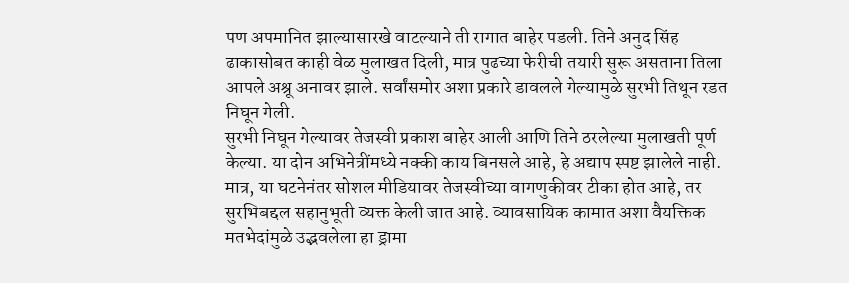पण अपमानित झाल्यासारखे वाटल्याने ती रागात बाहेर पडली. तिने अनुद सिंह ढाकासोबत काही वेळ मुलाखत दिली, मात्र पुढच्या फेरीची तयारी सुरू असताना तिला आपले अश्रू अनावर झाले. सर्वांसमोर अशा प्रकारे डावलले गेल्यामुळे सुरभी तिथून रडत निघून गेली.
सुरभी निघून गेल्यावर तेजस्वी प्रकाश बाहेर आली आणि तिने ठरलेल्या मुलाखती पूर्ण केल्या. या दोन अभिनेत्रींमध्ये नक्की काय बिनसले आहे, हे अद्याप स्पष्ट झालेले नाही. मात्र, या घटनेनंतर सोशल मीडियावर तेजस्वीच्या वागणुकीवर टीका होत आहे, तर सुरभिबद्दल सहानुभूती व्यक्त केली जात आहे. व्यावसायिक कामात अशा वैयक्तिक मतभेदांमुळे उद्भवलेला हा ड्रामा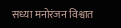सध्या मनोरंजन विश्वात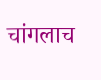चांगलाच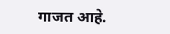गाजत आहे.